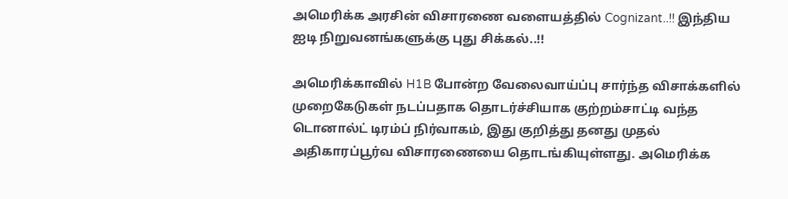அமெரிக்க அரசின் விசாரணை வளையத்தில் Cognizant..!! இந்திய ஐடி நிறுவனங்களுக்கு புது சிக்கல்..!!

அமெரிக்காவில் H1B போன்ற வேலைவாய்ப்பு சார்ந்த விசாக்களில் முறைகேடுகள் நடப்பதாக தொடர்ச்சியாக குற்றம்சாட்டி வந்த டொனால்ட் டிரம்ப் நிர்வாகம், இது குறித்து தனது முதல் அதிகாரப்பூர்வ விசாரணையை தொடங்கியுள்ளது. அமெரிக்க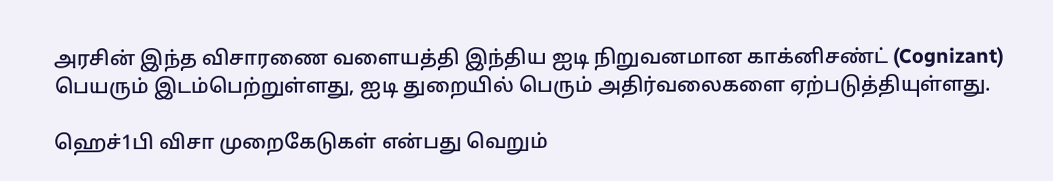அரசின் இந்த விசாரணை வளையத்தி இந்திய ஐடி நிறுவனமான காக்னிசண்ட் (Cognizant) பெயரும் இடம்பெற்றுள்ளது, ஐடி துறையில் பெரும் அதிர்வலைகளை ஏற்படுத்தியுள்ளது.

ஹெச்1பி விசா முறைகேடுகள் என்பது வெறும்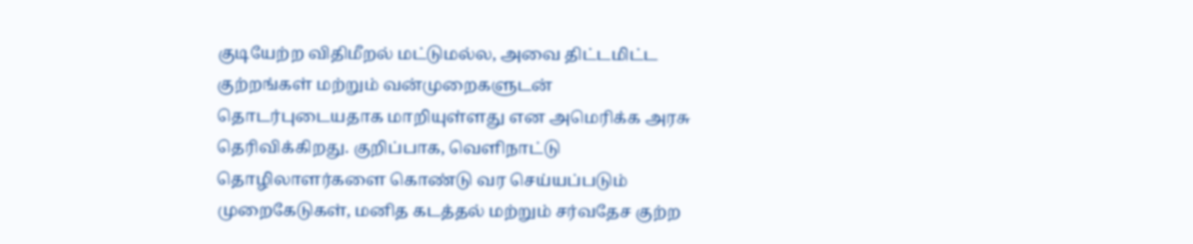குடியேற்ற விதிமீறல் மட்டுமல்ல, அவை திட்டமிட்ட குற்றங்கள் மற்றும் வன்முறைகளுடன் தொடர்புடையதாக மாறியுள்ளது என அமெரிக்க அரசு தெரிவிக்கிறது. குறிப்பாக, வெளிநாட்டு தொழிலாளர்களை கொண்டு வர செய்யப்படும் முறைகேடுகள், மனித கடத்தல் மற்றும் சர்வதேச குற்ற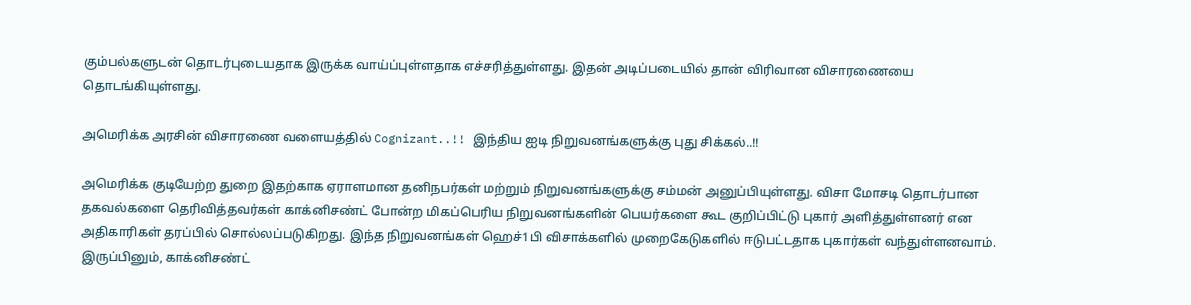கும்பல்களுடன் தொடர்புடையதாக இருக்க வாய்ப்புள்ளதாக எச்சரித்துள்ளது. இதன் அடிப்படையில் தான் விரிவான விசாரணையை தொடங்கியுள்ளது.

அமெரிக்க அரசின் விசாரணை வளையத்தில் Cognizant..!! இந்திய ஐடி நிறுவனங்களுக்கு புது சிக்கல்..!!

அமெரிக்க குடியேற்ற துறை இதற்காக ஏராளமான தனிநபர்கள் மற்றும் நிறுவனங்களுக்கு சம்மன் அனுப்பியுள்ளது. விசா மோசடி தொடர்பான தகவல்களை தெரிவித்தவர்கள் காக்னிசண்ட் போன்ற மிகப்பெரிய நிறுவனங்களின் பெயர்களை கூட குறிப்பிட்டு புகார் அளித்துள்ளனர் என அதிகாரிகள் தரப்பில் சொல்லப்படுகிறது. இந்த நிறுவனங்கள் ஹெச்1பி விசாக்களில் முறைகேடுகளில் ஈடுபட்டதாக புகார்கள் வந்துள்ளனவாம். இருப்பினும், காக்னிசண்ட்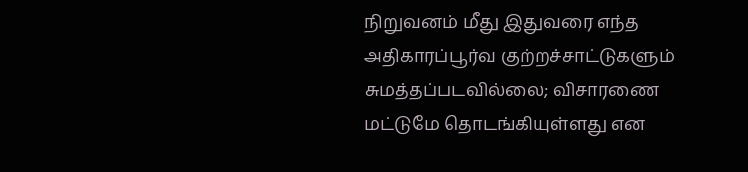நிறுவனம் மீது இதுவரை எந்த அதிகாரப்பூர்வ குற்றச்சாட்டுகளும் சுமத்தப்படவில்லை; விசாரணை மட்டுமே தொடங்கியுள்ளது என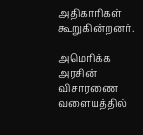அதிகாரிகள் கூறுகின்றனர்.

அமெரிக்க அரசின் விசாரணை வளையத்தில்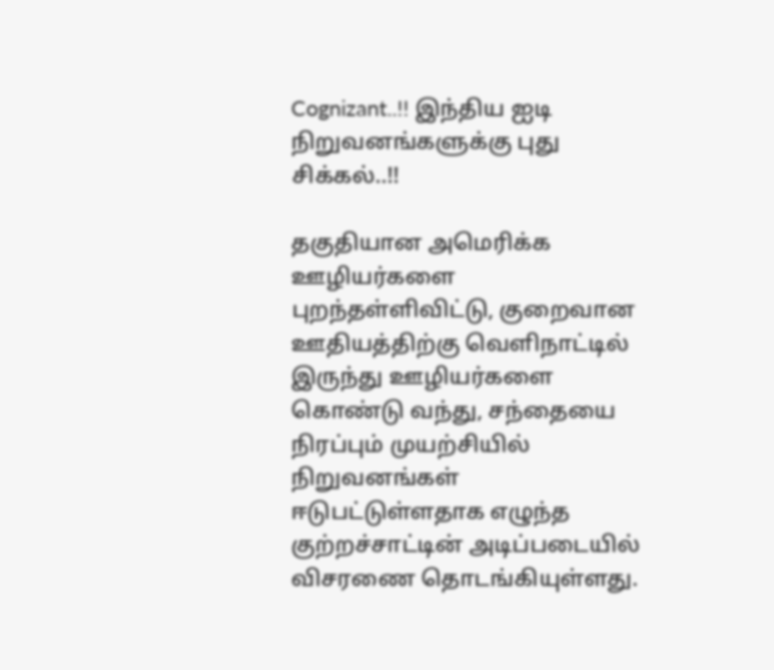Cognizant..!! இந்திய ஐடி நிறுவனங்களுக்கு புது சிக்கல்..!!

தகுதியான அமெரிக்க ஊழியர்களை புறந்தள்ளிவிட்டு, குறைவான ஊதியத்திற்கு வெளிநாட்டில் இருந்து ஊழியர்களை கொண்டு வந்து, சந்தையை நிரப்பும் முயற்சியில் நிறுவனங்கள் ஈடுபட்டுள்ளதாக எழுந்த குற்றச்சாட்டின் அடிப்படையில் விசரணை தொடங்கியுள்ளது.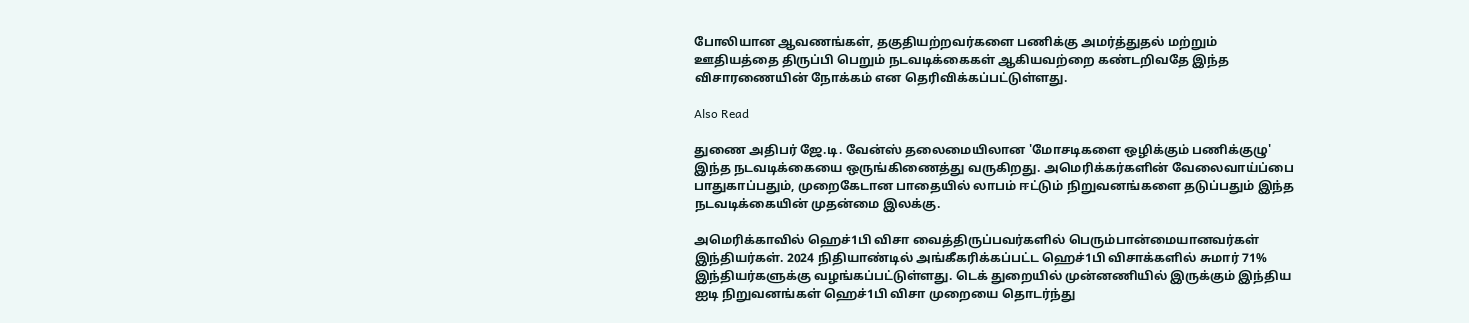போலியான ஆவணங்கள், தகுதியற்றவர்களை பணிக்கு அமர்த்துதல் மற்றும் ஊதியத்தை திருப்பி பெறும் நடவடிக்கைகள் ஆகியவற்றை கண்டறிவதே இந்த விசாரணையின் நோக்கம் என தெரிவிக்கப்பட்டுள்ளது.

Also Read

துணை அதிபர் ஜே.டி. வேன்ஸ் தலைமையிலான 'மோசடிகளை ஒழிக்கும் பணிக்குழு' இந்த நடவடிக்கையை ஒருங்கிணைத்து வருகிறது. அமெரிக்கர்களின் வேலைவாய்ப்பை பாதுகாப்பதும், முறைகேடான பாதையில் லாபம் ஈட்டும் நிறுவனங்களை தடுப்பதும் இந்த நடவடிக்கையின் முதன்மை இலக்கு.

அமெரிக்காவில் ஹெச்1பி விசா வைத்திருப்பவர்களில் பெரும்பான்மையானவர்கள் இந்தியர்கள். 2024 நிதியாண்டில் அங்கீகரிக்கப்பட்ட ஹெச்1பி விசாக்களில் சுமார் 71% இந்தியர்களுக்கு வழங்கப்பட்டுள்ளது. டெக் துறையில் முன்னணியில் இருக்கும் இந்திய ஐடி நிறுவனங்கள் ஹெச்1பி விசா முறையை தொடர்ந்து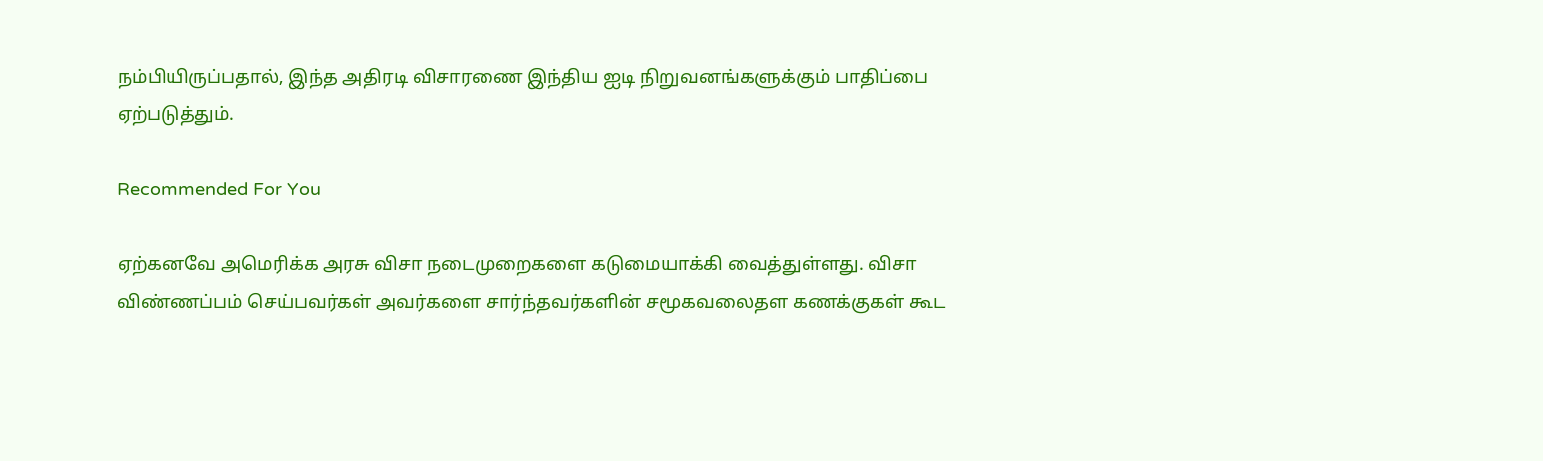நம்பியிருப்பதால், இந்த அதிரடி விசாரணை இந்திய ஐடி நிறுவனங்களுக்கும் பாதிப்பை ஏற்படுத்தும்.

Recommended For You

ஏற்கனவே அமெரிக்க அரசு விசா நடைமுறைகளை கடுமையாக்கி வைத்துள்ளது. விசா விண்ணப்பம் செய்பவர்கள் அவர்களை சார்ந்தவர்களின் சமூகவலைதள கணக்குகள் கூட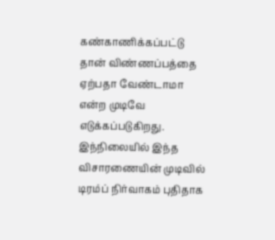கண்காணிக்கப்பட்டு தான் விண்ணப்பத்தை ஏற்பதா வேண்டாமா என்ற முடிவே எடுக்கப்படுகிறது. இந்நிலையில் இந்த விசாரணையின் முடிவில் டிரம்ப் நிர்வாகம் புதிதாக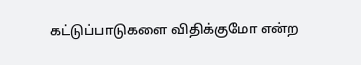கட்டுப்பாடுகளை விதிக்குமோ என்ற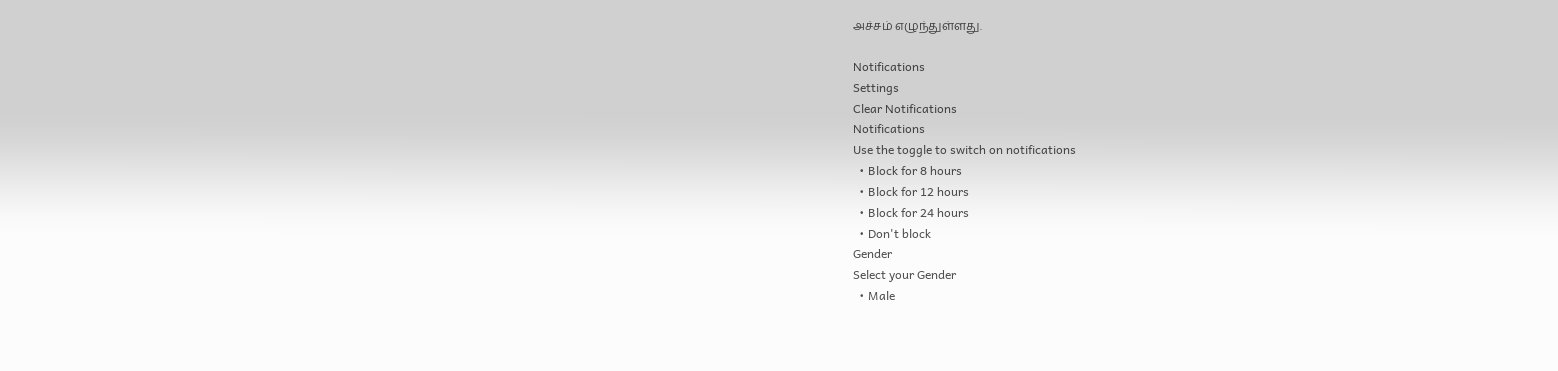அச்சம் எழுந்துள்ளது.

Notifications
Settings
Clear Notifications
Notifications
Use the toggle to switch on notifications
  • Block for 8 hours
  • Block for 12 hours
  • Block for 24 hours
  • Don't block
Gender
Select your Gender
  • Male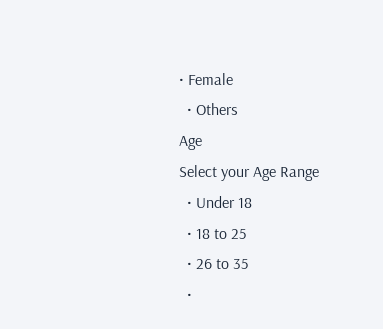• Female
  • Others
Age
Select your Age Range
  • Under 18
  • 18 to 25
  • 26 to 35
  •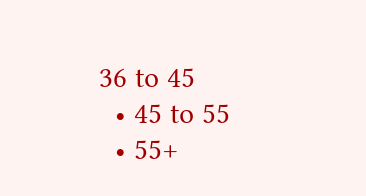36 to 45
  • 45 to 55
  • 55+